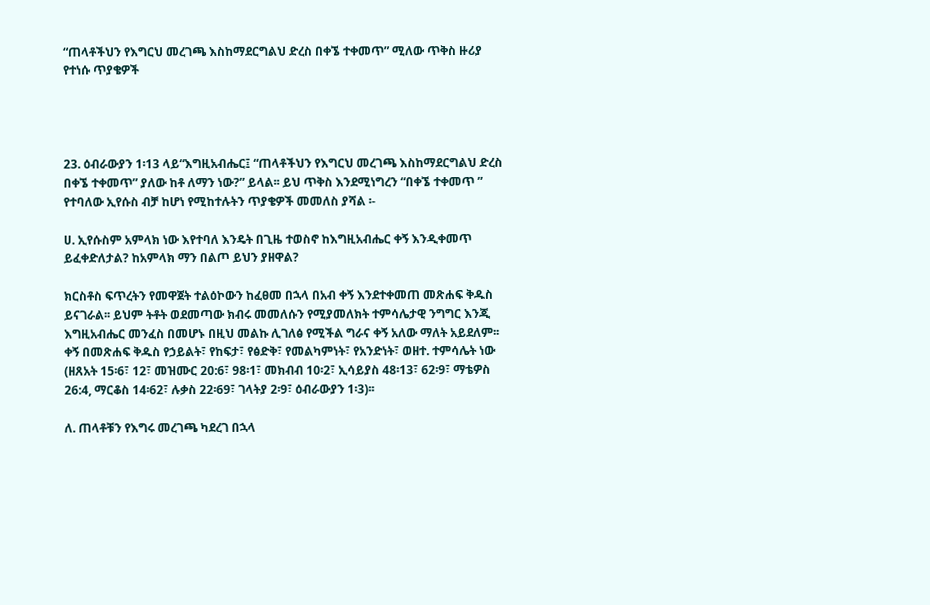“ጠላቶችህን የእግርህ መረገጫ እስከማደርግልህ ድረስ በቀኜ ተቀመጥ” ሚለው ጥቅስ ዙሪያ የተነሱ ጥያቄዎች




23. ዕብራውያን 1፡13 ላይ“እግዚአብሔር፤ “ጠላቶችህን የእግርህ መረገጫ እስከማደርግልህ ድረስ በቀኜ ተቀመጥ” ያለው ከቶ ለማን ነው?” ይላል፡፡ ይህ ጥቅስ እንደሚነግረን “በቀኜ ተቀመጥ ” የተባለው ኢየሱስ ብቻ ከሆነ የሚከተሉትን ጥያቄዎች መመለስ ያሻል ፡-

ሀ. ኢየሱስም አምላክ ነው እየተባለ እንዴት በጊዜ ተወስኖ ከእግዚአብሔር ቀኝ እንዲቀመጥ ይፈቀድለታል? ከአምላክ ማን በልጦ ይህን ያዘዋል?

ክርስቶስ ፍጥረትን የመዋጀት ተልዕኮውን ከፈፀመ በኋላ በአብ ቀኝ እንደተቀመጠ መጽሐፍ ቅዱስ ይናገራል፡፡ ይህም ትቶት ወደመጣው ክብሩ መመለሱን የሚያመለክት ተምሳሌታዊ ንግግር እንጂ እግዚአብሔር መንፈስ በመሆኑ በዚህ መልኩ ሊገለፅ የሚችል ግራና ቀኝ አለው ማለት አይደለም፡፡ ቀኝ በመጽሐፍ ቅዱስ የኃይልት፣ የከፍታ፣ የፅድቅ፣ የመልካምነት፣ የአንድነት፣ ወዘተ. ተምሳሌት ነው (ዘጸአት 15፡6፣ 12፣ መዝሙር 20:6፣ 98፡1፣ መክብብ 10፡2፣ ኢሳይያስ 48፡13፣ 62፡9፣ ማቴዎስ 26:4, ማርቆስ 14፡62፣ ሉቃስ 22፡69፣ ገላትያ 2፡9፣ ዕብራውያን 1፡3)፡፡

ለ. ጠላቶቹን የእግሩ መረገጫ ካደረገ በኋላ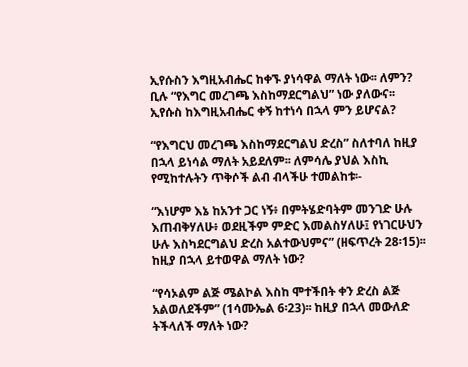ኢየሱስን እግዚአብሔር ከቀኙ ያነሳዋል ማለት ነው፡፡ ለምን? ቢሉ “የእግር መረገጫ እስከማደርግልህ” ነው ያለውና፡፡ ኢየሱስ ከእግዚአብሔር ቀኝ ከተነሳ በኋላ ምን ይሆናል?

“የእግርህ መረገጫ እስከማደርግልህ ድረስ” ስለተባለ ከዚያ በኋላ ይነሳል ማለት አይደለም፡፡ ለምሳሌ ያህል እስኪ የሚከተሉትን ጥቅሶች ልብ ብላችሁ ተመልከቱ፡-

“እነሆም እኔ ከአንተ ጋር ነኝ፥ በምትሄድባትም መንገድ ሁሉ እጠብቅሃለሁ፥ ወደዚችም ምድር እመልስሃለሁ፤ የነገርሁህን ሁሉ እስካደርግልህ ድረስ አልተውህምና” (ዘፍጥረት 28፡15)፡፡ ከዚያ በኋላ ይተወዋል ማለት ነው?

“የሳኦልም ልጅ ሜልኮል እስከ ሞተችበት ቀን ድረስ ልጅ አልወለደችም” (1ሳሙኤል 6፡23)፡፡ ከዚያ በኋላ መውለድ ትችላለች ማለት ነው?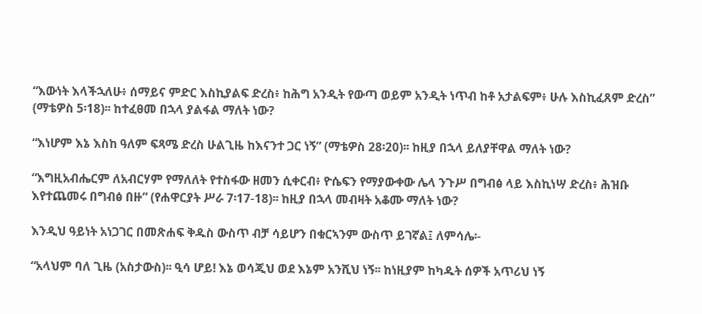“እውነት እላችኋለሁ፥ ሰማይና ምድር እስኪያልፍ ድረስ፥ ከሕግ አንዲት የውጣ ወይም አንዲት ነጥብ ከቶ አታልፍም፥ ሁሉ እስኪፈጸም ድረስ” (ማቴዎስ 5፡18)፡፡ ከተፈፀመ በኋላ ያልፋል ማለት ነው?

“እነሆም እኔ እስከ ዓለም ፍጻሜ ድረስ ሁልጊዜ ከእናንተ ጋር ነኝ” (ማቴዎስ 28፡20)፡፡ ከዚያ በኋላ ይለያቸዋል ማለት ነው?

“እግዚአብሔርም ለአብርሃም የማለለት የተስፋው ዘመን ሲቀርብ፥ ዮሴፍን የማያውቀው ሌላ ንጉሥ በግብፅ ላይ እስኪነሣ ድረስ፥ ሕዝቡ እየተጨመሩ በግብፅ በዙ” (የሐዋርያት ሥራ 7፡17-18)፡፡ ከዚያ በኋላ መብዛት አቆሙ ማለት ነው?

እንዲህ ዓይነት አነጋገር በመጽሐፍ ቅዱስ ውስጥ ብቻ ሳይሆን በቁርኣንም ውስጥ ይገኛል፤ ለምሳሌ፡-

“አላህም ባለ ጊዜ (አስታውስ)፡፡ ዒሳ ሆይ! እኔ ወሳጂህ ወደ እኔም አንሺህ ነኝ፡፡ ከነዚያም ከካዱት ሰዎች አጥሪህ ነኝ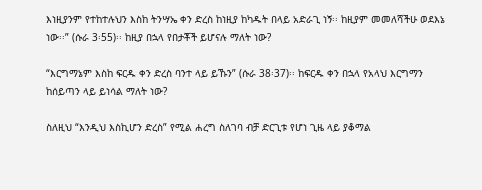እነዚያንም የተከተሉህን እስከ ትንሣኤ ቀን ድረስ ከነዚያ ከካዱት በላይ አድራጊ ነኝ፡፡ ከዚያም መመለሻችሁ ወደእኔ ነው፡፡” (ሱራ 3፡55)፡፡ ከዚያ በኋላ የበታቾች ይሆናሉ ማለት ነው?

“እርግማኔም እስከ ፍርዱ ቀን ድረስ ባንተ ላይ ይኹን” (ሱራ 38፡37)፡፡ ከፍርዱ ቀን በኋላ የአላህ እርግማን ከሰይጣን ላይ ይነሳል ማለት ነው?

ስለዚህ “እንዲህ እስኪሆን ድረስ” የሚል ሐረግ ስለገባ ብቻ ድርጊቱ የሆነ ጊዜ ላይ ያቆማል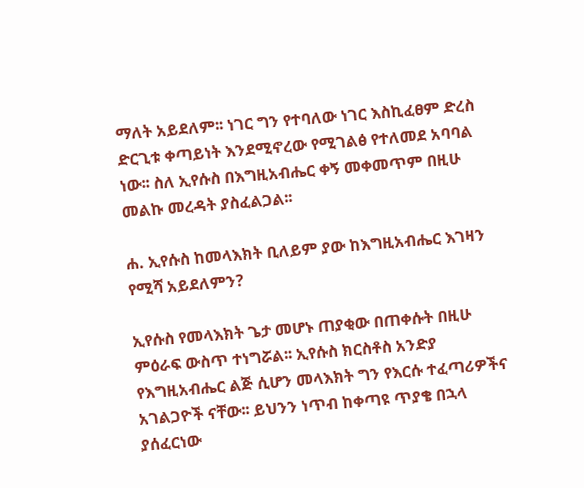ማለት አይደለም፡፡ ነገር ግን የተባለው ነገር እስኪፈፀም ድረስ ድርጊቱ ቀጣይነት እንደሚኖረው የሚገልፅ የተለመደ አባባል ነው፡፡ ስለ ኢየሱስ በእግዚአብሔር ቀኝ መቀመጥም በዚሁ መልኩ መረዳት ያስፈልጋል፡፡

ሐ. ኢየሱስ ከመላእክት ቢለይም ያው ከእግዚአብሔር እገዛን የሚሻ አይደለምን?

ኢየሱስ የመላእክት ጌታ መሆኑ ጠያቂው በጠቀሱት በዚሁ ምዕራፍ ውስጥ ተነግሯል፡፡ ኢየሱስ ክርስቶስ አንድያ የእግዚአብሔር ልጅ ሲሆን መላእክት ግን የእርሱ ተፈጣሪዎችና አገልጋዮች ናቸው፡፡ ይህንን ነጥብ ከቀጣዩ ጥያቄ በኋላ ያሰፈርነው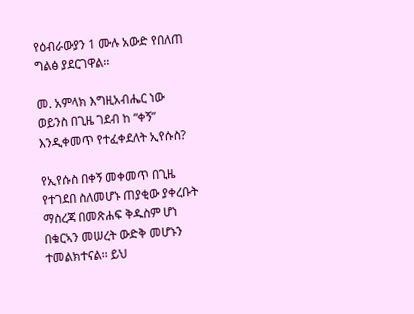የዕብራውያን 1 ሙሉ አውድ የበለጠ ግልፅ ያደርገዋል፡፡

መ. አምላክ እግዚአብሔር ነው ወይንስ በጊዜ ገደብ ከ “ቀኝ” እንዲቀመጥ የተፈቀደለት ኢየሱስ?

የኢየሱስ በቀኝ መቀመጥ በጊዜ የተገደበ ስለመሆኑ ጠያቂው ያቀረቡት ማስረጃ በመጽሐፍ ቅዱስም ሆነ በቁርኣን መሠረት ውድቅ መሆኑን ተመልክተናል፡፡ ይህ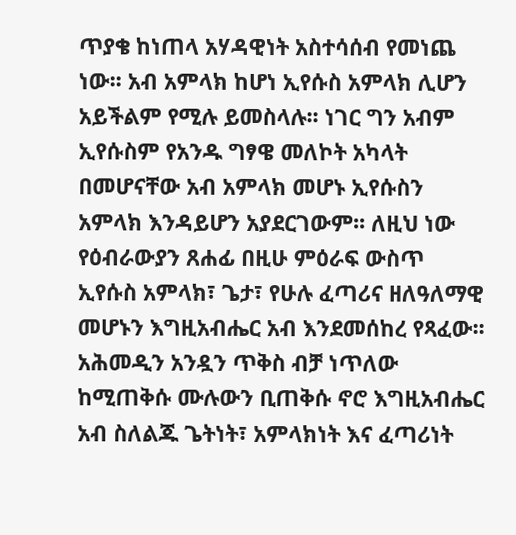ጥያቄ ከነጠላ አሃዳዊነት አስተሳሰብ የመነጨ ነው፡፡ አብ አምላክ ከሆነ ኢየሱስ አምላክ ሊሆን አይችልም የሚሉ ይመስላሉ፡፡ ነገር ግን አብም ኢየሱስም የአንዱ ግፃዌ መለኮት አካላት በመሆናቸው አብ አምላክ መሆኑ ኢየሱስን አምላክ እንዳይሆን አያደርገውም፡፡ ለዚህ ነው የዕብራውያን ጸሐፊ በዚሁ ምዕራፍ ውስጥ ኢየሱስ አምላክ፣ ጌታ፣ የሁሉ ፈጣሪና ዘለዓለማዊ መሆኑን እግዚአብሔር አብ እንደመሰከረ የጻፈው፡፡ አሕመዲን አንዷን ጥቅስ ብቻ ነጥለው ከሚጠቅሱ ሙሉውን ቢጠቅሱ ኖሮ እግዚአብሔር አብ ስለልጁ ጌትነት፣ አምላክነት እና ፈጣሪነት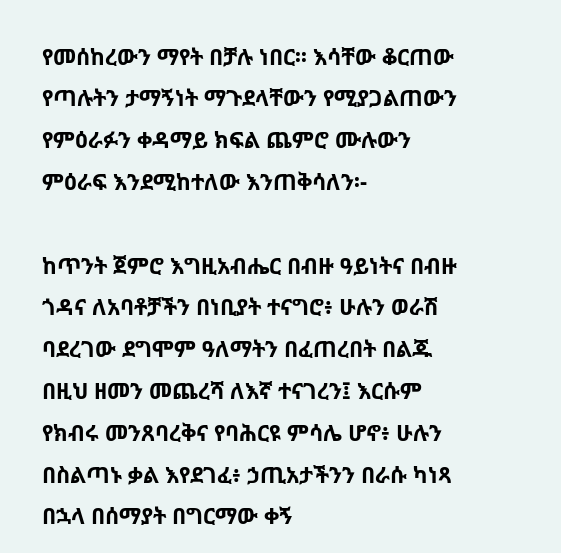የመሰከረውን ማየት በቻሉ ነበር፡፡ እሳቸው ቆርጠው የጣሉትን ታማኝነት ማጉደላቸውን የሚያጋልጠውን የምዕራፉን ቀዳማይ ክፍል ጨምሮ ሙሉውን ምዕራፍ እንደሚከተለው እንጠቅሳለን፡-

ከጥንት ጀምሮ እግዚአብሔር በብዙ ዓይነትና በብዙ ጎዳና ለአባቶቻችን በነቢያት ተናግሮ፥ ሁሉን ወራሽ ባደረገው ደግሞም ዓለማትን በፈጠረበት በልጁ በዚህ ዘመን መጨረሻ ለእኛ ተናገረን፤ እርሱም የክብሩ መንጸባረቅና የባሕርዩ ምሳሌ ሆኖ፥ ሁሉን በስልጣኑ ቃል እየደገፈ፥ ኃጢአታችንን በራሱ ካነጻ በኋላ በሰማያት በግርማው ቀኝ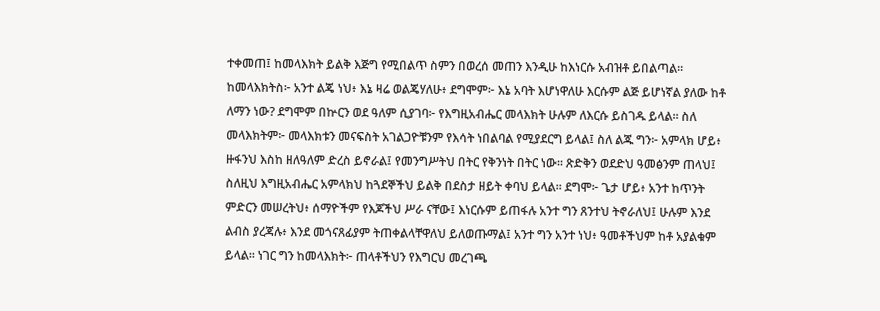ተቀመጠ፤ ከመላእክት ይልቅ እጅግ የሚበልጥ ስምን በወረሰ መጠን እንዲሁ ከእነርሱ አብዝቶ ይበልጣል፡፡ ከመላእክትስ፦ አንተ ልጄ ነህ፥ እኔ ዛሬ ወልጄሃለሁ፥ ደግሞም፦ እኔ አባት እሆነዋለሁ እርሱም ልጅ ይሆነኛል ያለው ከቶ ለማን ነው? ደግሞም በኵርን ወደ ዓለም ሲያገባ፦ የእግዚአብሔር መላእክት ሁሉም ለእርሱ ይስገዱ ይላል፡፡ ስለ መላእክትም፦ መላእክቱን መናፍስት አገልጋዮቹንም የእሳት ነበልባል የሚያደርግ ይላል፤ ስለ ልጁ ግን፦ አምላክ ሆይ፥ ዙፋንህ እስከ ዘለዓለም ድረስ ይኖራል፤ የመንግሥትህ በትር የቅንነት በትር ነው፡፡ ጽድቅን ወደድህ ዓመፅንም ጠላህ፤ ስለዚህ እግዚአብሔር አምላክህ ከጓደኞችህ ይልቅ በደስታ ዘይት ቀባህ ይላል፡፡ ደግሞ፦ ጌታ ሆይ፥ አንተ ከጥንት ምድርን መሠረትህ፥ ሰማዮችም የእጆችህ ሥራ ናቸው፤ እነርሱም ይጠፋሉ አንተ ግን ጸንተህ ትኖራለህ፤ ሁሉም እንደ ልብስ ያረጃሉ፥ እንደ መጎናጸፊያም ትጠቀልላቸዋለህ ይለወጡማል፤ አንተ ግን አንተ ነህ፥ ዓመቶችህም ከቶ አያልቁም ይላል፡፡ ነገር ግን ከመላእክት፦ ጠላቶችህን የእግርህ መረገጫ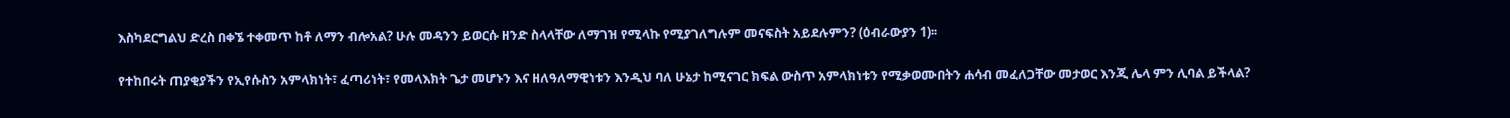እስካደርግልህ ድረስ በቀኜ ተቀመጥ ከቶ ለማን ብሎአል? ሁሉ መዳንን ይወርሱ ዘንድ ስላላቸው ለማገዝ የሚላኩ የሚያገለግሉም መናፍስት አይደሉምን? (ዕብራውያን 1)፡፡

የተከበሩት ጠያቂያችን የኢየሱስን አምላክነት፣ ፈጣሪነት፣ የመላእክት ጌታ መሆኑን እና ዘለዓለማዊነቱን እንዲህ ባለ ሁኔታ ከሚናገር ክፍል ውስጥ አምላክነቱን የሚቃወሙበትን ሐሳብ መፈለጋቸው መታወር እንጂ ሌላ ምን ሊባል ይችላል?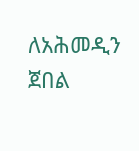ለአሕመዲን ጀበል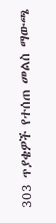303 ጥያቄዎች የተሰጠ መልስ ማውጫ